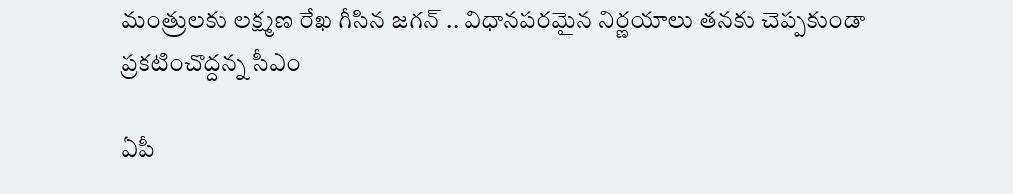మంత్రులకు లక్ష్మణ రేఖ గీసిన జగన్ .. విధానపరమైన నిర్ణయాలు తనకు చెప్పకుండా ప్రకటించొద్దన్న సీఎం

ఏపీ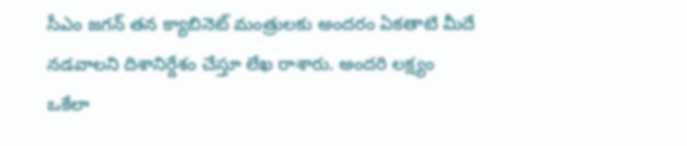సీఎం జగన్ తన క్యాబినెట్ మంత్రులకు అందరం ఏకతాటి మీదే నడవాలని దిశానిర్దేశం చేస్తూ లేఖ రాశారు. అందరి లక్ష్యం ఒకేలా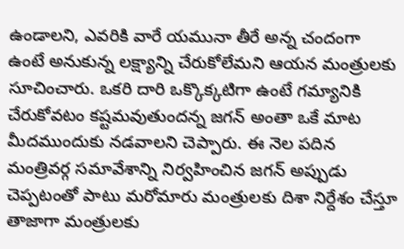ఉండాలని, ఎవరికి వారే యమునా తీరే అన్న చందంగా ఉంటే అనుకున్న లక్ష్యాన్ని చేరుకోలేమని ఆయన మంత్రులకు సూచించారు. ఒకరి దారి ఒక్కొక్కటిగా ఉంటే గమ్యానికి చేరుకోవటం కష్టమవుతుందన్న జగన్ అంతా ఒకే మాట మీదముందుకు నడవాలని చెప్పారు. ఈ నెల పదిన మంత్రివర్గ సమావేశాన్ని నిర్వహించిన జగన్ అప్పుడు చెప్పటంతో పాటు మరోమారు మంత్రులకు దిశా నిర్దేశం చేస్తూ తాజాగా మంత్రులకు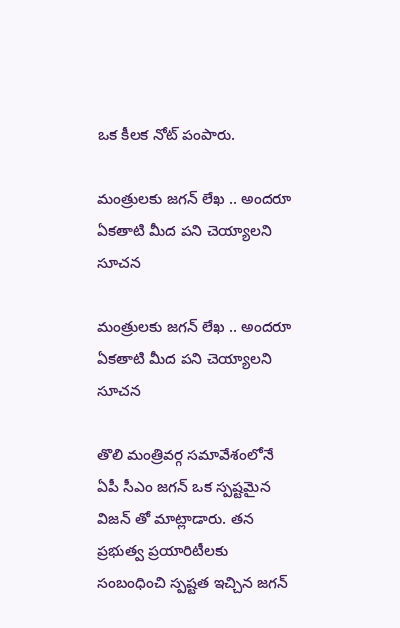ఒక కీలక నోట్ పంపారు.

మంత్రులకు జగన్ లేఖ .. అందరూ ఏకతాటి మీద పని చెయ్యాలని సూచన

మంత్రులకు జగన్ లేఖ .. అందరూ ఏకతాటి మీద పని చెయ్యాలని సూచన

తొలి మంత్రివర్గ సమావేశంలోనే ఏపీ సీఎం జగన్ ఒక స్పష్టమైన విజన్ తో మాట్లాడారు. తన ప్రభుత్వ ప్రయారిటీలకు సంబంధించి స్పష్టత ఇచ్చిన జగన్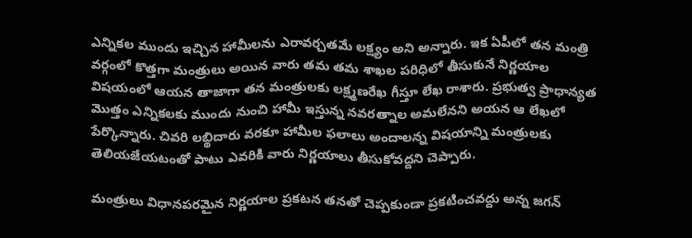ఎన్నికల ముందు ఇచ్చిన హామీలను ఎరావర్చతమే లక్ష్యం అని అన్నారు. ఇక ఏపీలో తన మంత్రి వర్గంలో కొత్తగా మంత్రులు అయిన వారు తమ తమ శాఖల పరిధిలో తీసుకునే నిర్ణయాల విషయంలో ఆయన తాజాగా తన మంత్రులకు లక్ష్మణరేఖ గీస్తూ లేఖ రాశారు. ప్రభుత్వ ప్రాధాన్యత మొత్తం ఎన్నికలకు ముందు నుంచి హామీ ఇస్తున్న నవరత్నాల అమలేనని అయన ఆ లేఖలో పేర్కొన్నారు. చివరి లబ్థిదారు వరకూ హామీల ఫలాలు అందాలన్న విషయాన్ని మంత్రులకు తెలియజేయటంతో పాటు ఎవరికి వారు నిర్ణయాలు తీసుకోవద్దని చెప్పారు.

మంత్రులు విధానపరమైన నిర్ణయాల ప్రకటన తనతో చెప్పకుండా ప్రకటించవద్దు అన్న జగన్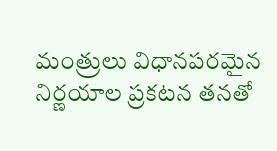మంత్రులు విధానపరమైన నిర్ణయాల ప్రకటన తనతో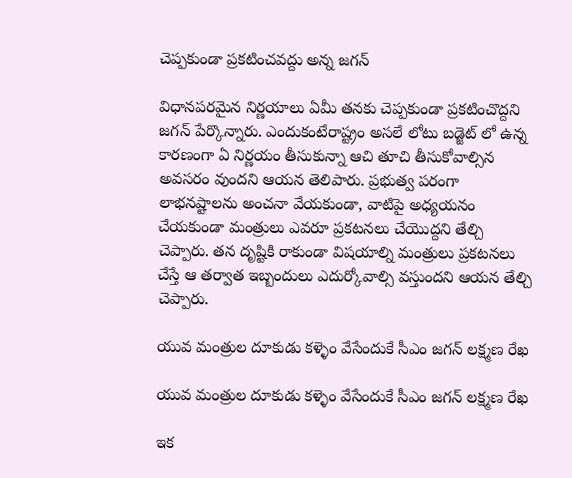చెప్పకుండా ప్రకటించవద్దు అన్న జగన్

విధానపరమైన నిర్ణయాలు ఏమీ తనకు చెప్పకుండా ప్రకటించొద్దని జగన్ పేర్కొన్నారు. ఎందుకంటేరాష్ట్రం అసలే లోటు బడ్జెట్ లో ఉన్న కారణంగా ఏ నిర్ణయం తీసుకున్నా ఆచి తూచి తీసుకోవాల్సిన అవసరం వుందని ఆయన తెలిపారు. ప్రభుత్వ పరంగా లాభనష్టాలను అంచనా వేయకుండా, వాటిపై అధ్యయనం చేయకుండా మంత్రులు ఎవరూ ప్రకటనలు చేయొద్దని తేల్చి చెప్పారు. తన దృష్టికి రాకుండా విషయాల్ని మంత్రులు ప్రకటనలు చేస్తే ఆ తర్వాత ఇబ్బందులు ఎదుర్కోవాల్సి వస్తుందని ఆయన తేల్చి చెప్పారు.

యువ మంత్రుల దూకుడు కళ్ళెం వేసేందుకే సీఎం జగన్ లక్ష్మణ రేఖ

యువ మంత్రుల దూకుడు కళ్ళెం వేసేందుకే సీఎం జగన్ లక్ష్మణ రేఖ

ఇక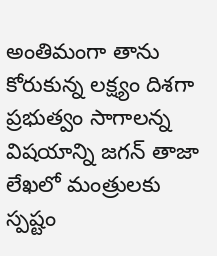అంతిమంగా తాను కోరుకున్న లక్ష్యం దిశగా ప్రభుత్వం సాగాలన్న విషయాన్ని జగన్ తాజా లేఖలో మంత్రులకు స్పష్టం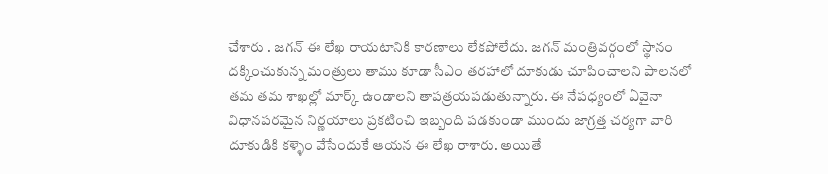చేశారు . జగన్ ఈ లేఖ రాయటానికి కారణాలు లేకపోలేదు. జగన్ మంత్రివర్గంలో స్థానం దక్కించుకున్న మంత్రులు తాము కూడా సీఎం తరహాలో దూకుడు చూపించాలని పాలనలో తమ తమ శాఖల్లో మార్క్ ఉండాలని తాపత్రయపడుతున్నారు. ఈ నేపధ్యంలో ఏవైనా విధానపరమైన నిర్ణయాలు ప్రకటించి ఇబ్బంది పడకుండా ముందు జాగ్రత్త చర్యగా వారి దూకుడికి కళ్ళెం వేసేందుకే ఆయన ఈ లేఖ రాశారు. అయితే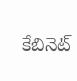కేబినెట్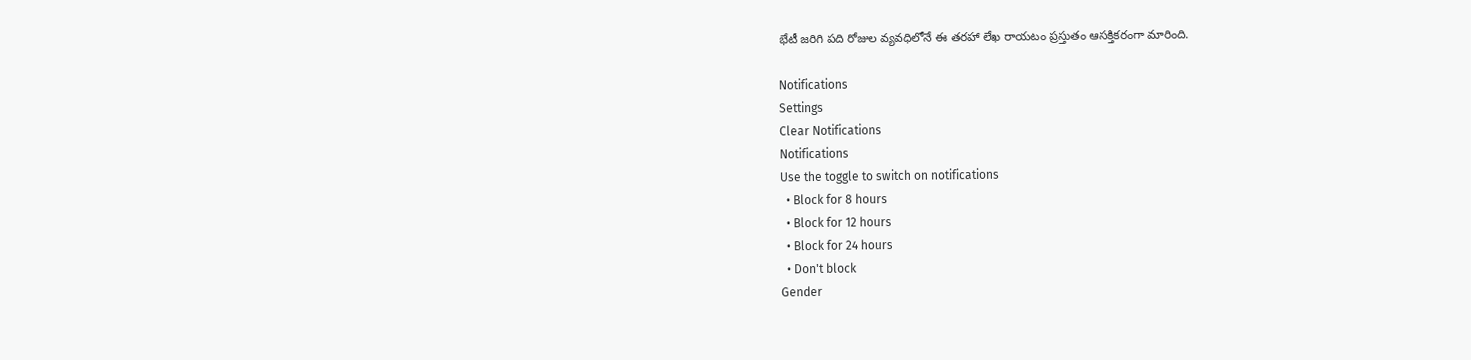భేటీ జరిగి పది రోజుల వ్యవధిలోనే ఈ తరహా లేఖ రాయటం ప్రస్తుతం ఆసక్తికరంగా మారింది.

Notifications
Settings
Clear Notifications
Notifications
Use the toggle to switch on notifications
  • Block for 8 hours
  • Block for 12 hours
  • Block for 24 hours
  • Don't block
Gender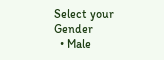Select your Gender
  • Male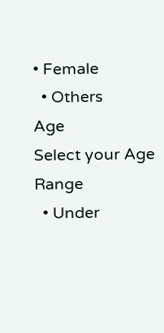• Female
  • Others
Age
Select your Age Range
  • Under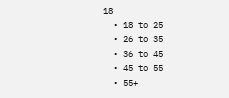18
  • 18 to 25
  • 26 to 35
  • 36 to 45
  • 45 to 55
  • 55+